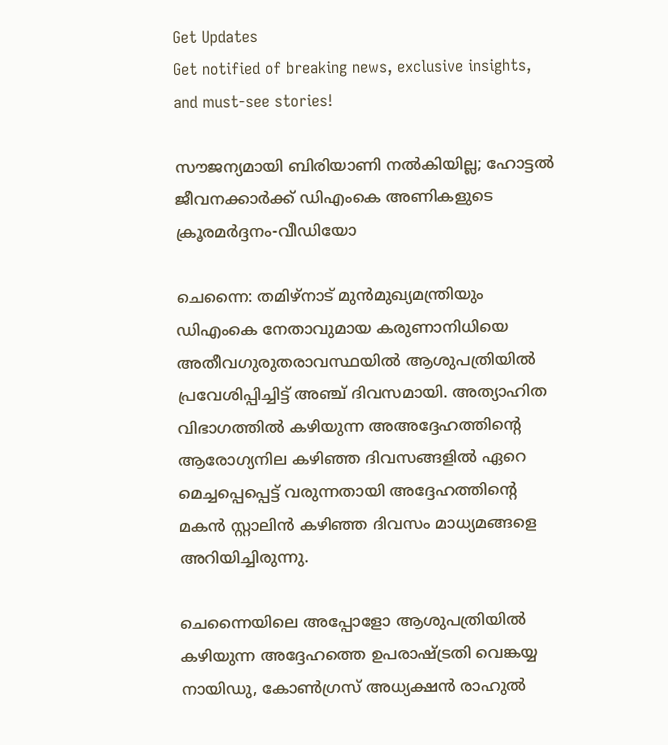Get Updates
Get notified of breaking news, exclusive insights, and must-see stories!

സൗജന്യമായി ബിരിയാണി നല്‍കിയില്ല; ഹോട്ടല്‍ ജീവനക്കാര്‍ക്ക് ഡിഎംകെ അണികളുടെ ക്രൂരമര്‍ദ്ദനം-വീഡിയോ

ചെന്നൈ: തമിഴ്‌നാട് മുന്‍മുഖ്യമന്ത്രിയും ഡിഎംകെ നേതാവുമായ കരുണാനിധിയെ അതീവഗുരുതരാവസ്ഥയില്‍ ആശുപത്രിയില്‍ പ്രവേശിപ്പിച്ചിട്ട് അഞ്ച് ദിവസമായി. അത്യാഹിത വിഭാഗത്തില്‍ കഴിയുന്ന അഅദ്ദേഹത്തിന്റെ ആരോഗ്യനില കഴിഞ്ഞ ദിവസങ്ങളില്‍ ഏറെ മെച്ചപ്പെപ്പെട്ട് വരുന്നതായി അദ്ദേഹത്തിന്റെ മകന്‍ സ്റ്റാലിന്‍ കഴിഞ്ഞ ദിവസം മാധ്യമങ്ങളെ അറിയിച്ചിരുന്നു.

ചെന്നൈയിലെ അപ്പോളോ ആശുപത്രിയില്‍ കഴിയുന്ന അദ്ദേഹത്തെ ഉപരാഷ്ട്രതി വെങ്കയ്യ നായിഡു, കോണ്‍ഗ്രസ് അധ്യക്ഷന്‍ രാഹുല്‍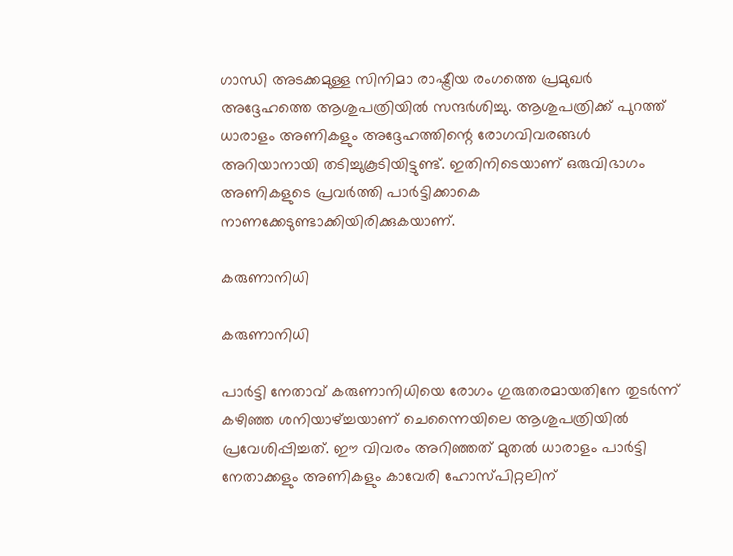ഗാന്ധി അടക്കമുള്ള സിനിമാ രാഷ്ട്രീയ രംഗത്തെ പ്രമുഖര്‍ അദ്ദേഹത്തെ ആശുപത്രിയില്‍ സന്ദര്‍ശിച്ചു. ആശുപത്രിക്ക് പുറത്ത് ധാരാളം അണികളും അദ്ദേഹത്തിന്റെ രോഗവിവരങ്ങള്‍ അറിയാനായി തടിച്ചുകൂടിയിട്ടുണ്ട്. ഇതിനിടെയാണ് ഒരുവിഭാഗം അണികളുടെ പ്രവര്‍ത്തി പാര്‍ട്ടിക്കാകെ നാണക്കേടുണ്ടാക്കിയിരിക്കുകയാണ്.

കരുണാനിധി

കരുണാനിധി

പാര്‍ട്ടി നേതാവ് കരുണാനിധിയെ രോഗം ഗുരുതരമായതിനേ തുടര്‍ന്ന് കഴിഞ്ഞ ശനിയാഴ്ച്ചയാണ് ചെന്നൈയിലെ ആശുപത്രിയില്‍ പ്രവേശിപ്പിച്ചത്. ഈ വിവരം അറിഞ്ഞത് മുതല്‍ ധാരാളം പാര്‍ട്ടി നേതാക്കളും അണികളും കാവേരി ഹോസ്പിറ്റലിന്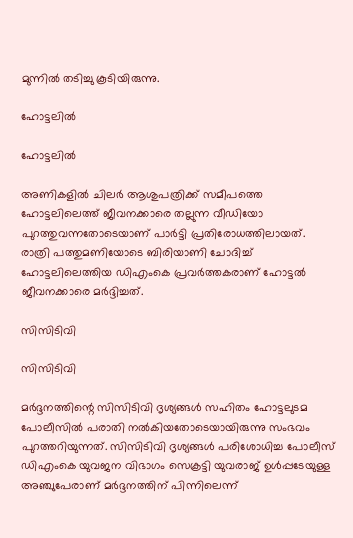മുന്നില്‍ തടിച്ചു കൂടിയിരുന്നു.

ഹോട്ടലില്‍

ഹോട്ടലില്‍

അണികളില്‍ ചിലര്‍ ആശുപത്രിക്ക് സമീപത്തെ ഹോട്ടലിലെത്ത് ജീവനക്കാരെ തല്ലുന്ന വീഡിയോ പുറത്തുവന്നതോടെയാണ് പാര്‍ട്ടി പ്രതിരോധത്തിലായത്. രാത്രി പത്തുമണിയോടെ ബിരിയാണി ചോദിച്ച് ഹോട്ടലിലെത്തിയ ഡിഎംകെ പ്രവര്‍ത്തകരാണ് ഹോട്ടല്‍ ജീവനക്കാരെ മര്‍ദ്ദിച്ചത്.

സിസിടിവി

സിസിടിവി

മര്‍ദ്ദനത്തിന്റെ സിസിടിവി ദൃശ്യങ്ങള്‍ സഹിതം ഹോട്ടലുടമ പോലീസില്‍ പരാതി നല്‍കിയതോടെയായിരുന്നു സംഭവം പുറത്തറിയുന്നത്. സിസിടിവി ദൃശ്യങ്ങള്‍ പരിശോധിച്ച പോലീസ് ഡിഎംകെ യുവജന വിഭാഗം സെക്രട്ടി യുവരാജ് ഉള്‍പ്പടേയുള്ള അഞ്ചുപേരാണ് മര്‍ദ്ദനത്തിന് പിന്നിലെന്ന്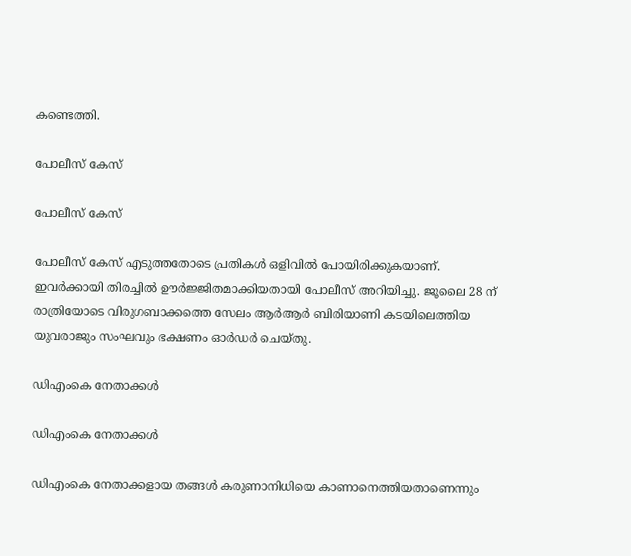കണ്ടെത്തി.

പോലീസ് കേസ്

പോലീസ് കേസ്

പോലീസ് കേസ് എടുത്തതോടെ പ്രതികള്‍ ഒളിവില്‍ പോയിരിക്കുകയാണ്. ഇവര്‍ക്കായി തിരച്ചില്‍ ഊര്‍ജ്ജിതമാക്കിയതായി പോലീസ് അറിയിച്ചു. ജൂലൈ 28 ന് രാത്രിയോടെ വിരുഗബാക്കത്തെ സേലം ആര്‍ആര്‍ ബിരിയാണി കടയിലെത്തിയ യുവരാജും സംഘവും ഭക്ഷണം ഓര്‍ഡര്‍ ചെയ്തു.

ഡിഎംകെ നേതാക്കള്‍

ഡിഎംകെ നേതാക്കള്‍

ഡിഎംകെ നേതാക്കളായ തങ്ങള്‍ കരുണാനിധിയെ കാണാനെത്തിയതാണെന്നും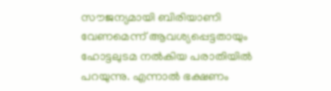സൗജന്യമായി ബിരിയാണി വേണമെന്ന് ആവശ്യപ്പെട്ടതായും ഹോട്ടലുടമ നല്‍കിയ പരാതിയില്‍ പറയുന്നു. എന്നാല്‍ ഭക്ഷണം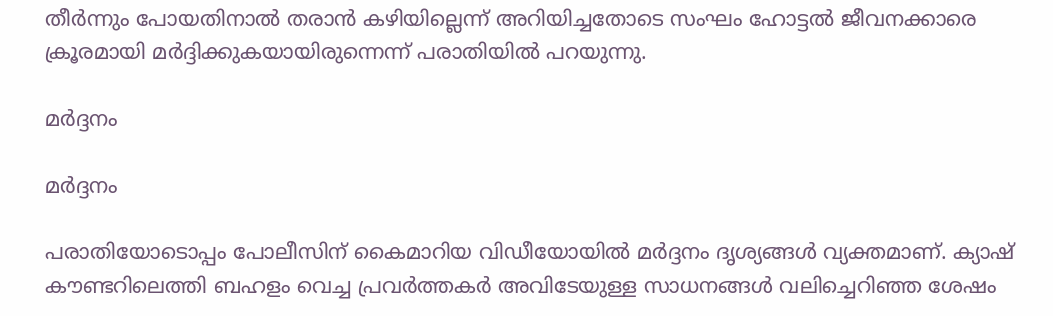തീര്‍ന്നും പോയതിനാല്‍ തരാന്‍ കഴിയില്ലെന്ന് അറിയിച്ചതോടെ സംഘം ഹോട്ടല്‍ ജീവനക്കാരെ ക്രൂരമായി മര്‍ദ്ദിക്കുകയായിരുന്നെന്ന് പരാതിയില്‍ പറയുന്നു.

മര്‍ദ്ദനം

മര്‍ദ്ദനം

പരാതിയോടൊപ്പം പോലീസിന് കൈമാറിയ വിഡീയോയില്‍ മര്‍ദ്ദനം ദൃശ്യങ്ങള്‍ വ്യക്തമാണ്. ക്യാഷ് കൗണ്ടറിലെത്തി ബഹളം വെച്ച പ്രവര്‍ത്തകര്‍ അവിടേയുള്ള സാധനങ്ങള്‍ വലിച്ചെറിഞ്ഞ ശേഷം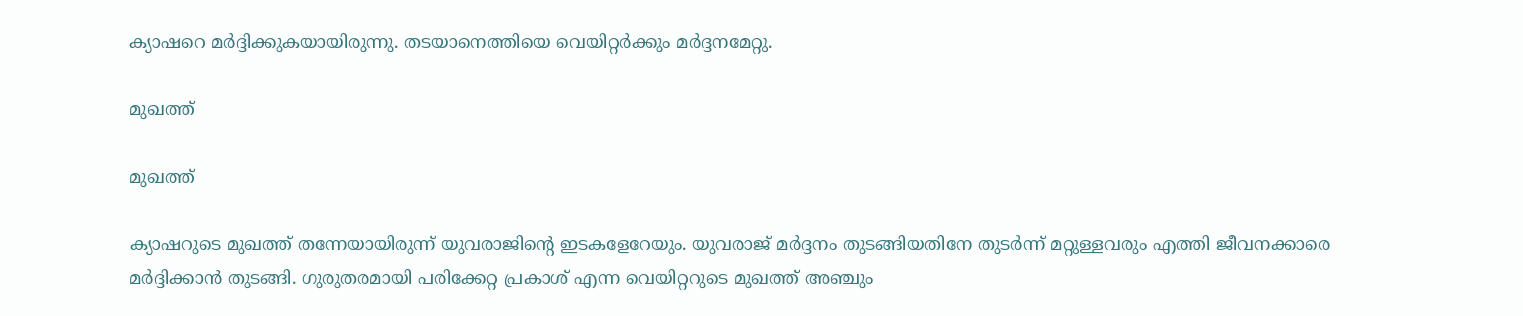ക്യാഷറെ മര്‍ദ്ദിക്കുകയായിരുന്നു. തടയാനെത്തിയെ വെയിറ്റര്‍ക്കും മര്‍ദ്ദനമേറ്റു.

മുഖത്ത്

മുഖത്ത്

ക്യാഷറുടെ മുഖത്ത് തന്നേയായിരുന്ന് യുവരാജിന്റെ ഇടകളേറേയും. യുവരാജ് മര്‍ദ്ദനം തുടങ്ങിയതിനേ തുടര്‍ന്ന് മറ്റുള്ളവരും എത്തി ജീവനക്കാരെ മര്‍ദ്ദിക്കാന്‍ തുടങ്ങി. ഗുരുതരമായി പരിക്കേറ്റ പ്രകാശ് എന്ന വെയിറ്ററുടെ മുഖത്ത് അഞ്ചും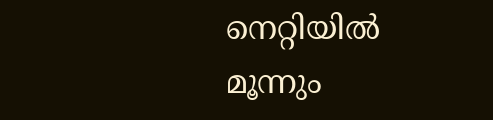നെറ്റിയില്‍ മൂന്നും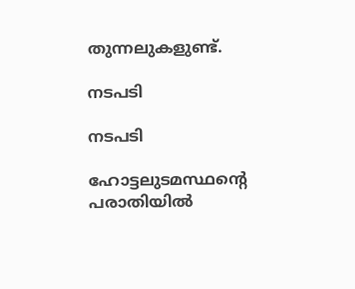തുന്നലുകളുണ്ട്.

നടപടി

നടപടി

ഹോട്ടലുടമസ്ഥന്റെ പരാതിയില്‍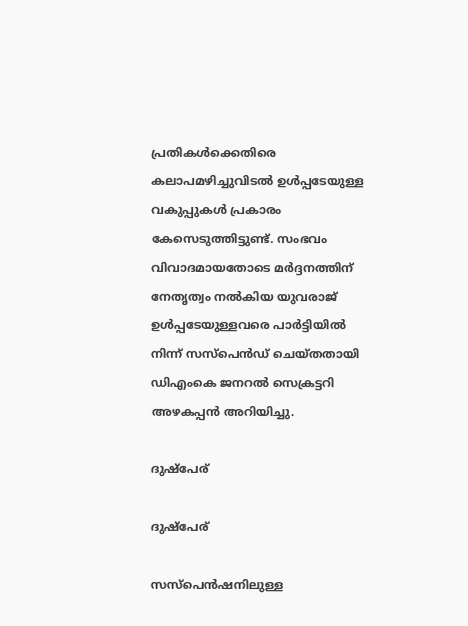പ്രതികള്‍ക്കെതിരെ കലാപമഴിച്ചുവിടല്‍ ഉള്‍പ്പടേയുള്ള വകുപ്പുകള്‍ പ്രകാരം കേസെടുത്തിട്ടുണ്ട്. സംഭവം വിവാദമായതോടെ മര്‍ദ്ദനത്തിന് നേതൃത്വം നല്‍കിയ യുവരാജ് ഉള്‍പ്പടേയുള്ളവരെ പാര്‍ട്ടിയില്‍ നിന്ന് സസ്‌പെന്‍ഡ് ചെയ്തതായി ഡിഎംകെ ജനറല്‍ സെക്രട്ടറി അഴകപ്പന്‍ അറിയിച്ചു.

ദുഷ്‌പേര്

ദുഷ്‌പേര്

സസ്‌പെന്‍ഷനിലുള്ള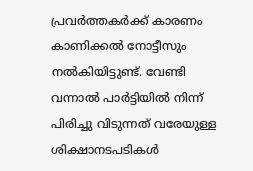പ്രവര്‍ത്തകര്‍ക്ക് കാരണം കാണിക്കല്‍ നോട്ടീസും നല്‍കിയിട്ടുണ്ട്. വേണ്ടി വന്നാല്‍ പാര്‍ട്ടിയില്‍ നിന്ന് പിരിച്ചു വിടുന്നത് വരേയുള്ള ശിക്ഷാനടപടികള്‍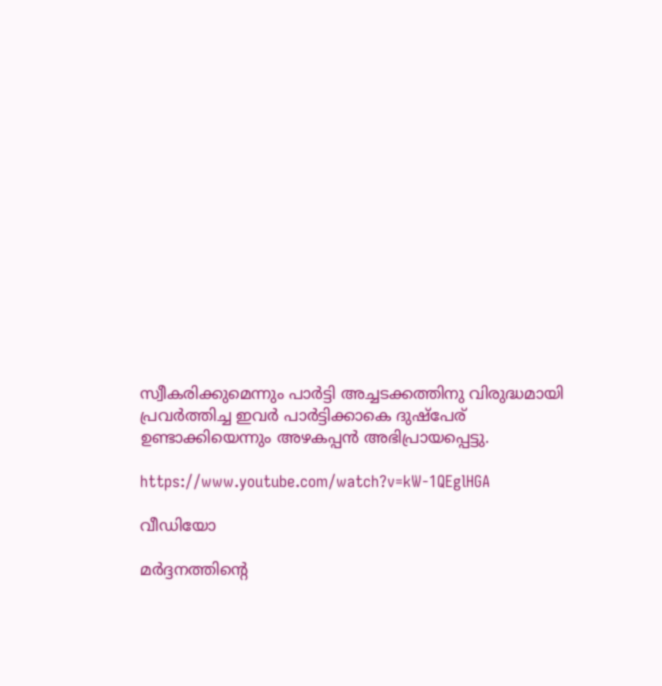സ്വീകരിക്കുമെന്നും പാര്‍ട്ടി അച്ചടക്കത്തിനു വിരുദ്ധമായി പ്രവര്‍ത്തിച്ച ഇവര്‍ പാര്‍ട്ടിക്കാകെ ദുഷ്‌പേര് ഉണ്ടാക്കിയെന്നും അഴകപ്പന്‍ അഭിപ്രായപ്പെട്ടു.

https://www.youtube.com/watch?v=kW-1QEglHGA

വീഡിയോ

മര്‍ദ്ദനത്തിന്‍റെ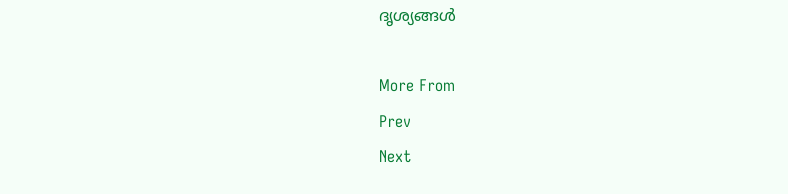ദൃശ്യങ്ങള്‍

More From
Prev
Next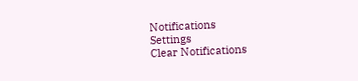Notifications
Settings
Clear Notifications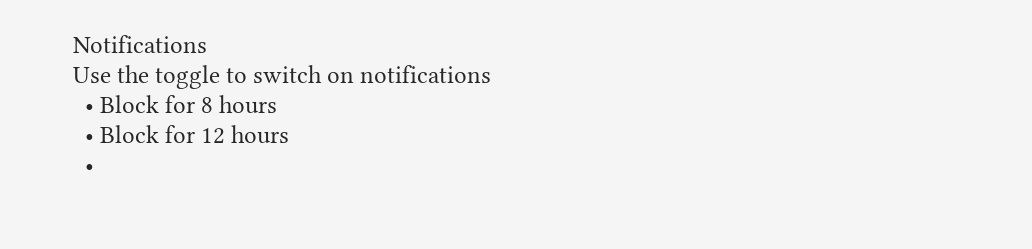Notifications
Use the toggle to switch on notifications
  • Block for 8 hours
  • Block for 12 hours
  •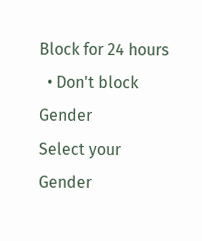Block for 24 hours
  • Don't block
Gender
Select your Gender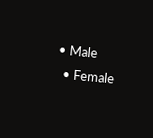• Male
  • Female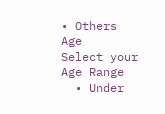• Others
Age
Select your Age Range
  • Under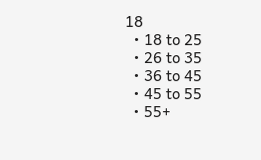18
  • 18 to 25
  • 26 to 35
  • 36 to 45
  • 45 to 55
  • 55+